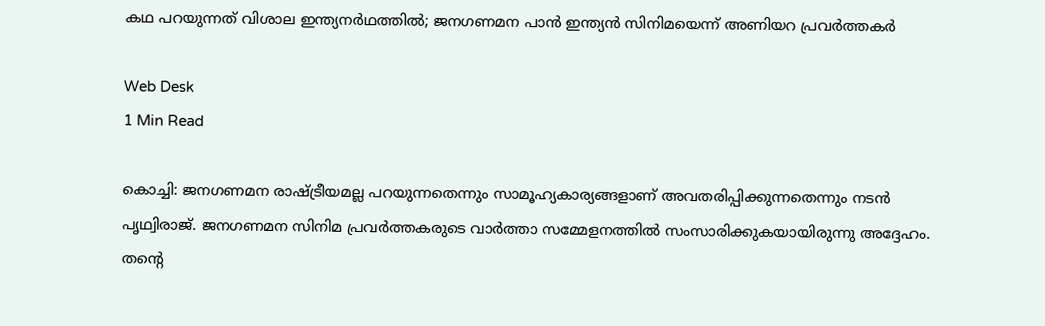കഥ പറയുന്നത് വിശാല ഇന്ത്യനര്‍ഥത്തില്‍; ജനഗണമന പാന്‍ ഇന്ത്യന്‍ സിനിമയെന്ന് അണിയറ പ്രവര്‍ത്തകര്‍

Web Desk
1 Min Read

കൊച്ചി: ജനഗണമന രാഷ്ട്രീയമല്ല പറയുന്നതെന്നും സാമൂഹ്യകാര്യങ്ങളാണ് അവതരിപ്പിക്കുന്നതെന്നും നടന്‍ പൃഥ്വിരാജ്. ജനഗണമന സിനിമ പ്രവര്‍ത്തകരുടെ വാര്‍ത്താ സമ്മേളനത്തില്‍ സംസാരിക്കുകയായിരുന്നു അദ്ദേഹം.
തന്റെ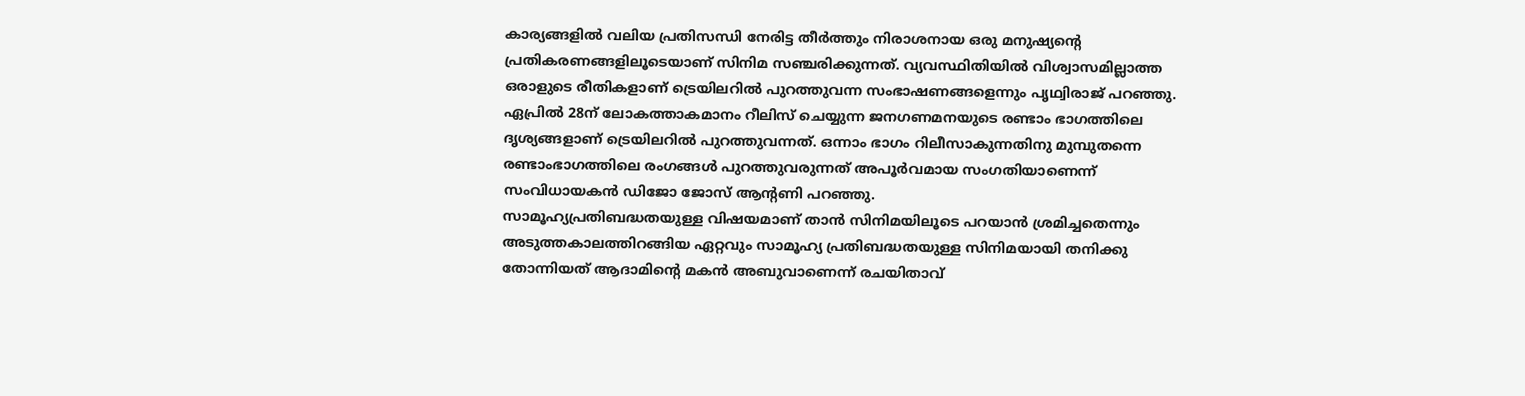കാര്യങ്ങളില്‍ വലിയ പ്രതിസന്ധി നേരിട്ട തീര്‍ത്തും നിരാശനായ ഒരു മനുഷ്യന്റെ പ്രതികരണങ്ങളിലൂടെയാണ് സിനിമ സഞ്ചരിക്കുന്നത്. വ്യവസ്ഥിതിയില്‍ വിശ്വാസമില്ലാത്ത ഒരാളുടെ രീതികളാണ് ട്രെയിലറില്‍ പുറത്തുവന്ന സംഭാഷണങ്ങളെന്നും പൃഥ്വിരാജ് പറഞ്ഞു.
ഏപ്രില്‍ 28ന് ലോകത്താകമാനം റീലിസ് ചെയ്യുന്ന ജനഗണമനയുടെ രണ്ടാം ഭാഗത്തിലെ ദൃശ്യങ്ങളാണ് ട്രെയിലറില്‍ പുറത്തുവന്നത്. ഒന്നാം ഭാഗം റിലീസാകുന്നതിനു മുമ്പുതന്നെ രണ്ടാംഭാഗത്തിലെ രംഗങ്ങള്‍ പുറത്തുവരുന്നത് അപൂര്‍വമായ സംഗതിയാണെന്ന് സംവിധായകന്‍ ഡിജോ ജോസ് ആന്റണി പറഞ്ഞു.
സാമൂഹ്യപ്രതിബദ്ധതയുള്ള വിഷയമാണ് താന്‍ സിനിമയിലൂടെ പറയാന്‍ ശ്രമിച്ചതെന്നും അടുത്തകാലത്തിറങ്ങിയ ഏറ്റവും സാമൂഹ്യ പ്രതിബദ്ധതയുള്ള സിനിമയായി തനിക്കു തോന്നിയത് ആദാമിന്റെ മകന്‍ അബുവാണെന്ന് രചയിതാവ്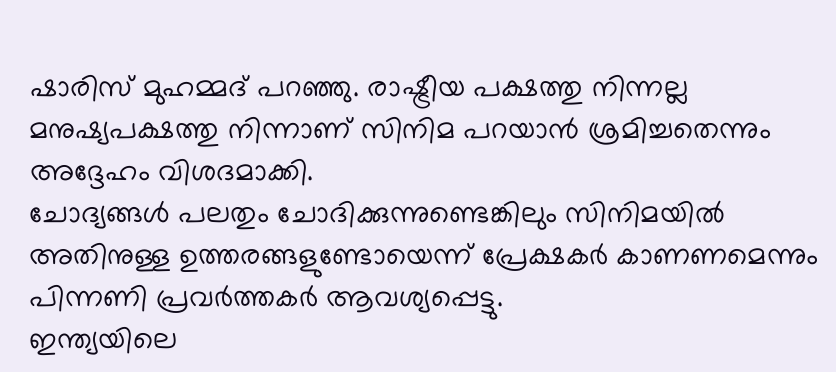ഷാരിസ് മുഹമ്മദ് പറഞ്ഞു. രാഷ്ട്രീയ പക്ഷത്തു നിന്നല്ല മനുഷ്യപക്ഷത്തു നിന്നാണ് സിനിമ പറയാന്‍ ശ്രമിച്ചതെന്നും അദ്ദേഹം വിശദമാക്കി.
ചോദ്യങ്ങള്‍ പലതും ചോദിക്കുന്നുണ്ടെങ്കിലും സിനിമയില്‍ അതിനുള്ള ഉത്തരങ്ങളുണ്ടോയെന്ന് പ്രേക്ഷകര്‍ കാണണമെന്നും പിന്നണി പ്രവര്‍ത്തകര്‍ ആവശ്യപ്പെട്ടു.
ഇന്ത്യയിലെ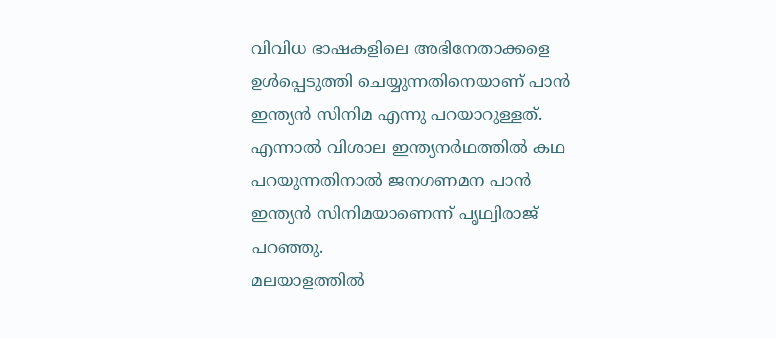വിവിധ ഭാഷകളിലെ അഭിനേതാക്കളെ ഉള്‍പ്പെടുത്തി ചെയ്യുന്നതിനെയാണ് പാന്‍ ഇന്ത്യന്‍ സിനിമ എന്നു പറയാറുള്ളത്. എന്നാല്‍ വിശാല ഇന്ത്യനര്‍ഥത്തില്‍ കഥ പറയുന്നതിനാല്‍ ജനഗണമന പാന്‍ ഇന്ത്യന്‍ സിനിമയാണെന്ന് പൃഥ്വിരാജ് പറഞ്ഞു.
മലയാളത്തില്‍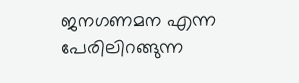ജനഗണമന എന്ന പേരിലിറങ്ങുന്ന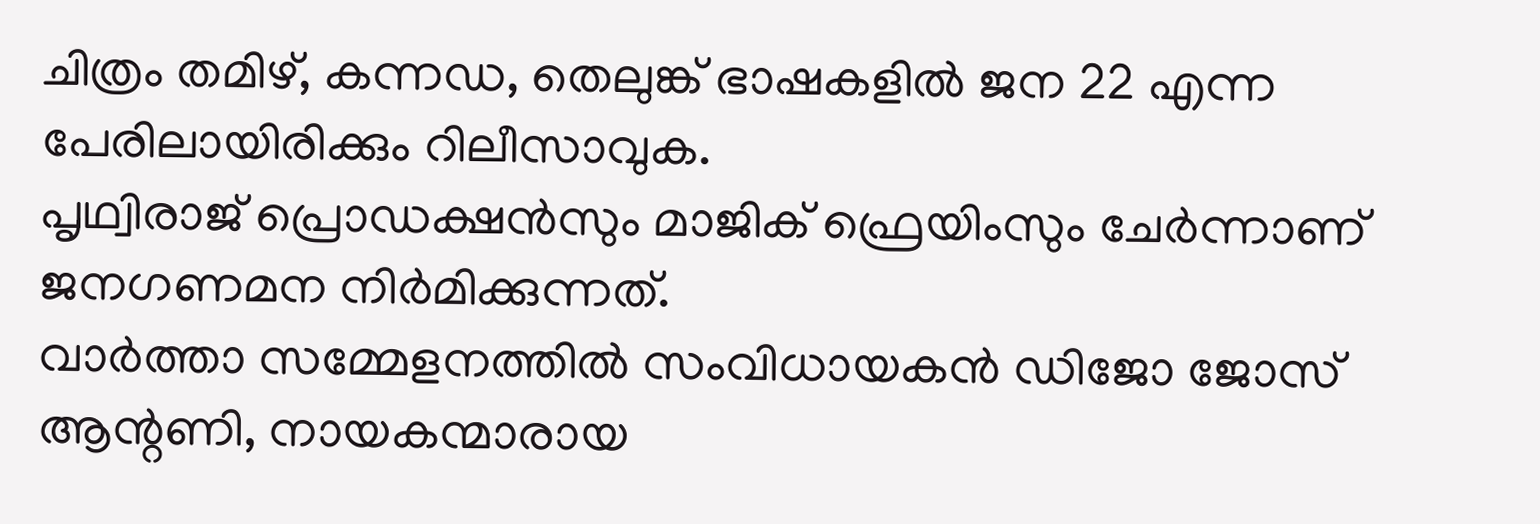ചിത്രം തമിഴ്, കന്നഡ, തെലുങ്ക് ഭാഷകളില്‍ ജന 22 എന്ന പേരിലായിരിക്കും റിലീസാവുക.
പൃഥ്വിരാജ് പ്രൊഡക്ഷന്‍സും മാജിക് ഫ്രെയിംസും ചേര്‍ന്നാണ് ജനഗണമന നിര്‍മിക്കുന്നത്.
വാര്‍ത്താ സമ്മേളനത്തില്‍ സംവിധായകന്‍ ഡിജോ ജോസ് ആന്റണി, നായകന്മാരായ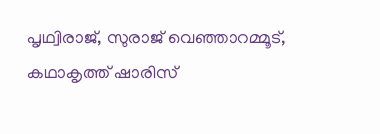പൃഥ്വിരാജ്, സുരാജ് വെഞ്ഞാറമ്മൂട്, കഥാകൃത്ത് ഷാരിസ്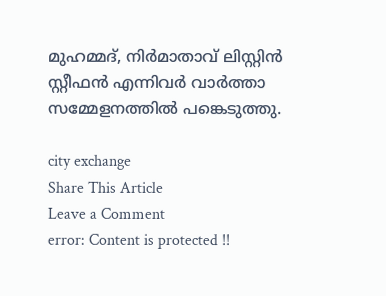മുഹമ്മദ്, നിര്‍മാതാവ് ലിസ്റ്റിന്‍ സ്റ്റീഫന്‍ എന്നിവര്‍ വാര്‍ത്താ സമ്മേളനത്തില്‍ പങ്കെടുത്തു.

city exchange
Share This Article
Leave a Comment
error: Content is protected !!